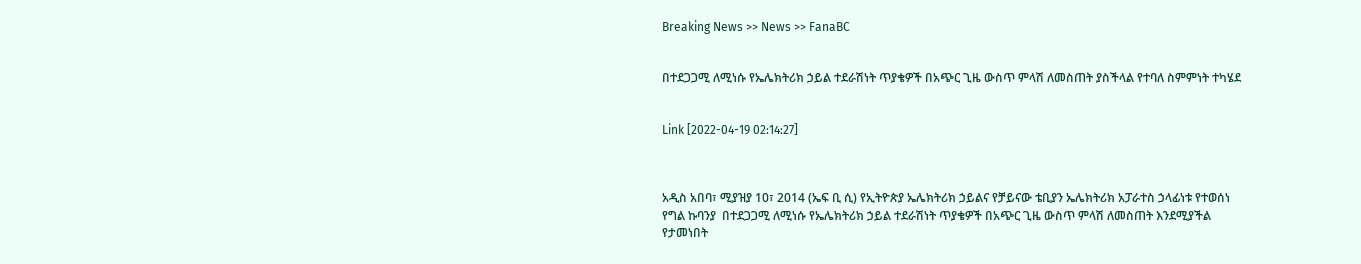Breaking News >> News >> FanaBC


በተደጋጋሚ ለሚነሱ የኤሌክትሪክ ኃይል ተደራሽነት ጥያቄዎች በአጭር ጊዜ ውስጥ ምላሽ ለመስጠት ያስችላል የተባለ ስምምነት ተካሄደ


Link [2022-04-19 02:14:27]



አዲስ አበባ፣ ሚያዝያ 10፣ 2014 (ኤፍ ቢ ሲ) የኢትዮጵያ ኤሌክትሪክ ኃይልና የቻይናው ቴቢያን ኤሌክትሪክ አፓራተስ ኃላፊነቱ የተወሰነ የግል ኩባንያ  በተደጋጋሚ ለሚነሱ የኤሌክትሪክ ኃይል ተደራሽነት ጥያቄዎች በአጭር ጊዜ ውስጥ ምላሽ ለመስጠት እንደሚያችል የታመነበት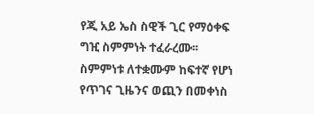የጂ አይ ኤስ ስዊች ጊር የማዕቀፍ ግዢ ስምምነት ተፈራረሙ፡፡ ስምምነቱ ለተቋሙም ከፍተኛ የሆነ የጥገና ጊዜንና ወጪን በመቀነስ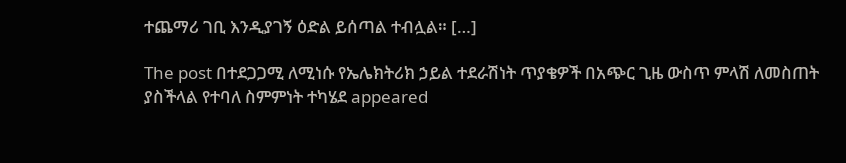ተጨማሪ ገቢ እንዲያገኝ ዕድል ይሰጣል ተብሏል። […]

The post በተደጋጋሚ ለሚነሱ የኤሌክትሪክ ኃይል ተደራሽነት ጥያቄዎች በአጭር ጊዜ ውስጥ ምላሽ ለመስጠት ያስችላል የተባለ ስምምነት ተካሄደ appeared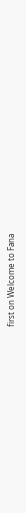first on Welcome to Fana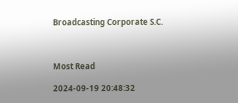Broadcasting Corporate S.C.



Most Read

2024-09-19 20:48:32